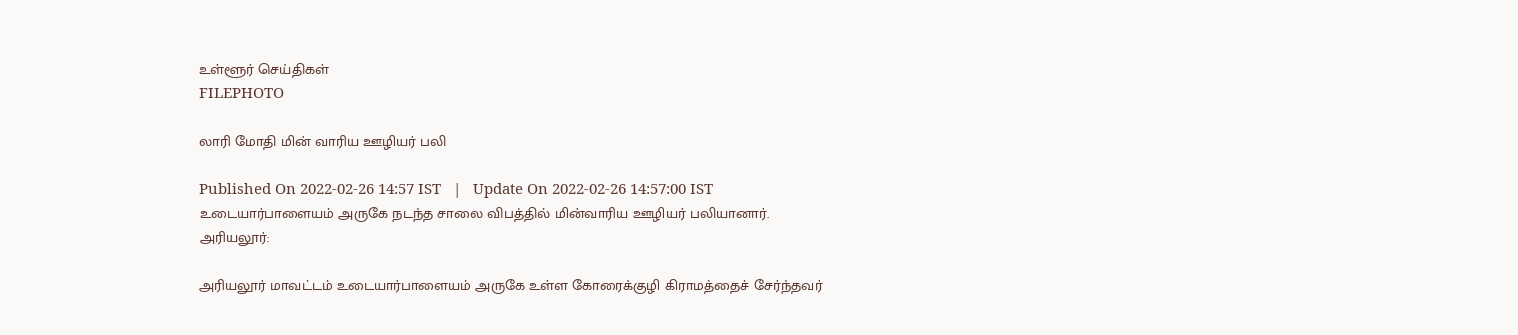உள்ளூர் செய்திகள்
FILEPHOTO

லாரி மோதி மின் வாரிய ஊழியர் பலி

Published On 2022-02-26 14:57 IST   |   Update On 2022-02-26 14:57:00 IST
உடையார்பாளையம் அருகே நடந்த சாலை விபத்தில் மின்வாரிய ஊழியர் பலியானார்.
அரியலூர்:

அரியலூர் மாவட்டம் உடையார்பாளையம் அருகே உள்ள கோரைக்குழி கிராமத்தைச் சேர்ந்தவர்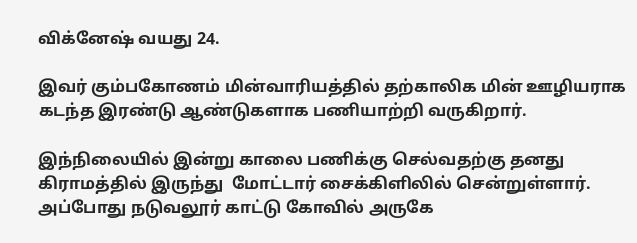விக்னேஷ் வயது 24.

இவர் கும்பகோணம் மின்வாரியத்தில் தற்காலிக மின் ஊழியராக கடந்த இரண்டு ஆண்டுகளாக பணியாற்றி வருகிறார்.

இந்நிலையில் இன்று காலை பணிக்கு செல்வதற்கு தனது கிராமத்தில் இருந்து  மோட்டார் சைக்கிளிலில் சென்றுள்ளார். அப்போது நடுவலூர் காட்டு கோவில் அருகே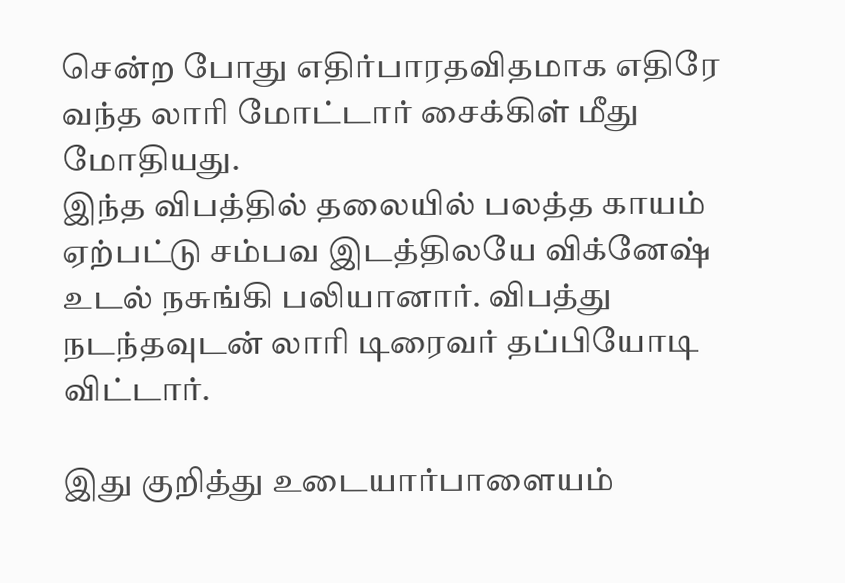சென்ற போது எதிர்பாரதவிதமாக எதிரே வந்த லாரி மோட்டார் சைக்கிள் மீது மோதியது.
இந்த விபத்தில் தலையில் பலத்த காயம் ஏற்பட்டு சம்பவ இடத்திலயே விக்னேஷ் உடல் நசுங்கி பலியானார். விபத்து நடந்தவுடன் லாரி டிரைவர் தப்பியோடி விட்டார்.

இது குறித்து உடையார்பாளையம்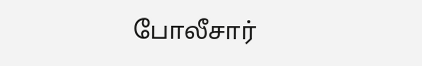போலீசார்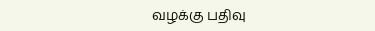வழக்கு பதிவு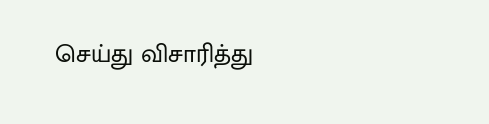செய்து விசாரித்து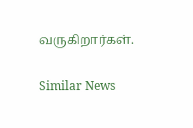வருகிறார்கள்.

Similar News